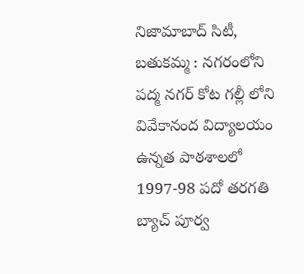నిజామాబాద్ సిటీ, బతుకమ్మ : నగరంలోని పద్మ నగర్ కోట గల్లీ లోని వివేకానంద విద్యాలయం ఉన్నత పాఠశాలలో 1997-98 పదో తరగతి బ్యాచ్ పూర్వ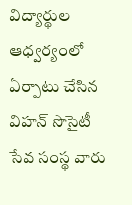విద్యార్థుల ఆధ్వర్యంలో ఏర్పాటు చేసిన విహన్ సొసైటీ సేవ సంస్థ వారు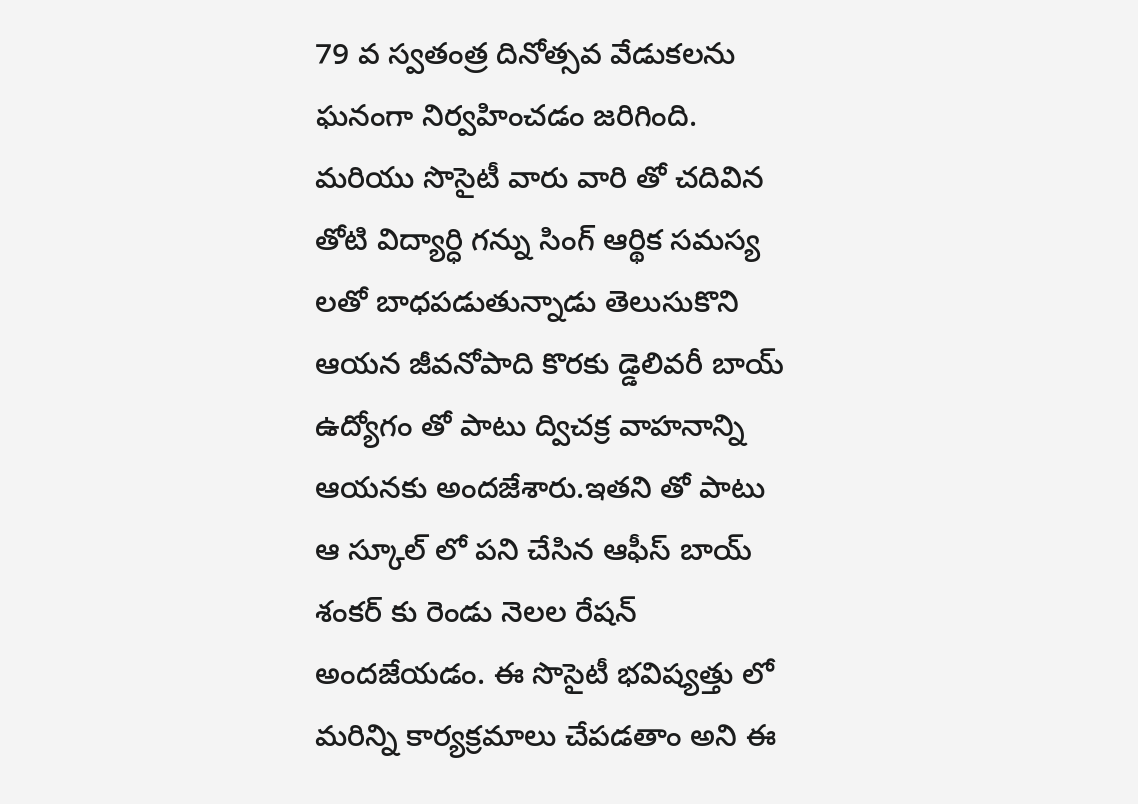79 వ స్వతంత్ర దినోత్సవ వేడుకలను ఘనంగా నిర్వహించడం జరిగింది. మరియు సొసైటీ వారు వారి తో చదివిన తోటి విద్యార్ధి గన్ను సింగ్ ఆర్థిక సమస్య లతో బాధపడుతున్నాడు తెలుసుకొని ఆయన జీవనోపాది కొరకు డ్డెలివరీ బాయ్ ఉద్యోగం తో పాటు ద్విచక్ర వాహనాన్ని ఆయనకు అందజేశారు.ఇతని తో పాటు ఆ స్కూల్ లో పని చేసిన ఆఫీస్ బాయ్ శంకర్ కు రెండు నెలల రేషన్ అందజేయడం. ఈ సొసైటీ భవిష్యత్తు లో మరిన్ని కార్యక్రమాలు చేపడతాం అని ఈ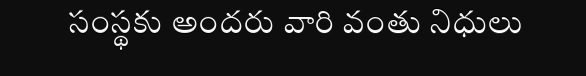సంస్థకు అందరు వారి వంతు నిధులు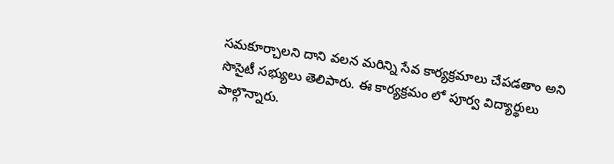సమకూర్చాలని దాని వలన మరిన్ని సేవ కార్యక్రమాలు చేపడతాం అని సొసైటీ సభ్యులు తెలిపారు. ఈ కార్యక్రమం లో పూర్వ విద్యార్థులు పాల్గొన్నారు.